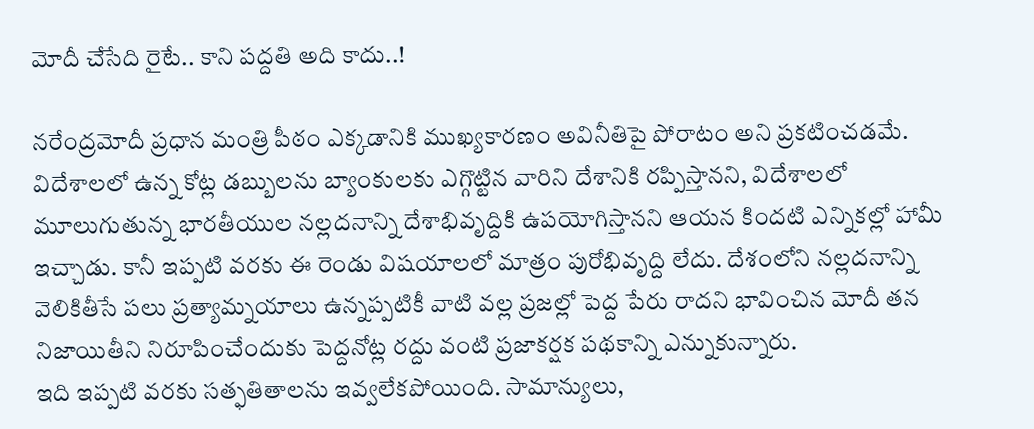మోదీ చేసేది రైటే.. కాని పద్దతి అది కాదు..!

నరేంద్రమోదీ ప్రధాన మంత్రి పీఠం ఎక్కడానికి ముఖ్యకారణం అవినీతిపై పోరాటం అని ప్రకటించడమే. విదేశాలలో ఉన్న కోట్ల డబ్బులను బ్యాంకులకు ఎగ్గొట్టిన వారిని దేశానికి రప్పిస్తానని, విదేశాలలో మూలుగుతున్న భారతీయుల నల్లదనాన్ని దేశాభివృద్దికి ఉపయోగిస్తానని ఆయన కిందటి ఎన్నికల్లో హామీ ఇచ్చాడు. కానీ ఇప్పటి వరకు ఈ రెండు విషయాలలో మాత్రం పురోభివృద్ది లేదు. దేశంలోని నల్లదనాన్ని వెలికితీసే పలు ప్రత్యామ్నయాలు ఉన్నప్పటికీ వాటి వల్ల ప్రజల్లో పెద్ద పేరు రాదని భావించిన మోదీ తన నిజాయితీని నిరూపించేందుకు పెద్దనోట్ల రద్దు వంటి ప్రజాకర్షక పథకాన్ని ఎన్నుకున్నారు.
ఇది ఇప్పటి వరకు సత్ఫతితాలను ఇవ్వలేకపోయింది. సామాన్యులు,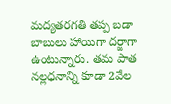మద్యతరగతి తప్ప బడా బాబులు హాయిగా దర్జాగా ఉంటున్నారు. తమ పాత నల్లధనాన్ని కూడా 2వేల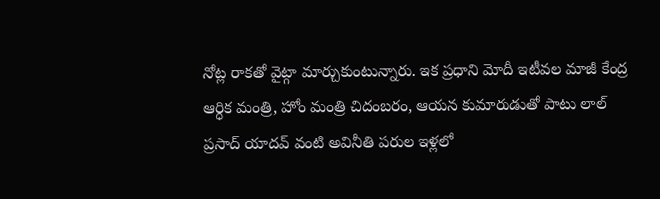నోట్ల రాకతో వైట్గా మార్చుకుంటున్నారు. ఇక ప్రధాని మోదీ ఇటీవల మాజీ కేంద్ర ఆర్ధిక మంత్రి, హోం మంత్రి చిదంబరం, ఆయన కుమారుడుతో పాటు లాల్ ప్రసాద్ యాదవ్ వంటి అవినీతి పరుల ఇళ్లలో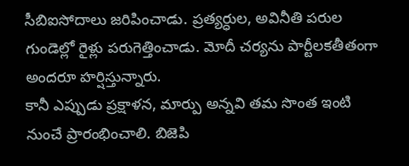సీబిఐసోదాలు జరిపించాడు. ప్రత్యర్ధుల, అవినీతి పరుల గుండెల్లో రైళ్లు పరుగెత్తించాడు. మోదీ చర్యను పార్టీలకతీతంగా అందరూ హర్షిస్తున్నారు.
కానీ ఎప్పుడు ప్రక్షాళన, మార్పు అన్నవి తమ సొంత ఇంటి నుంచే ప్రారంభించాలి. బిజెపి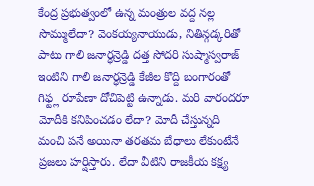కేంద్ర ప్రభుత్వంలో ఉన్న మంత్రుల వద్ద నల్ల సొమ్ములేదా? వెంకయ్యనాయుడు, నితిన్గడ్కరితో పాటు గాలి జనార్ధన్రెడ్డి దత్త సోదరి సుష్మాస్వరాజ్ ఇంటిని గాలి జనార్ధన్రెడ్డి కేజీల కొద్ది బంగారంతో గిఫ్ట్ల రూపేణా దోచిపెట్టి ఉన్నాడు. మరి వారందరూ మోదీకి కనిపించడం లేదా? మోదీ చేస్తున్నది మంచి పనే అయినా తరతమ బేధాలు లేకుంటేనే ప్రజలు హర్షిస్తారు. లేదా వీటిని రాజకీయ కక్ష్య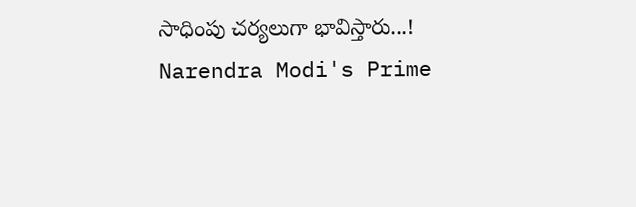సాధింపు చర్యలుగా భావిస్తారు...!
Narendra Modi's Prime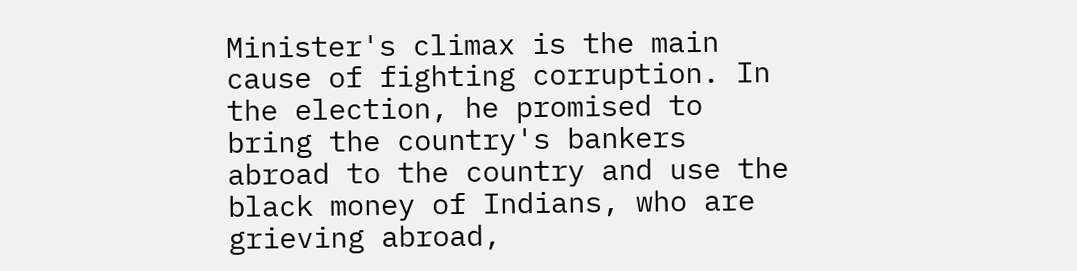Minister's climax is the main cause of fighting corruption. In the election, he promised to bring the country's bankers abroad to the country and use the black money of Indians, who are grieving abroad,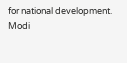for national development.
Modi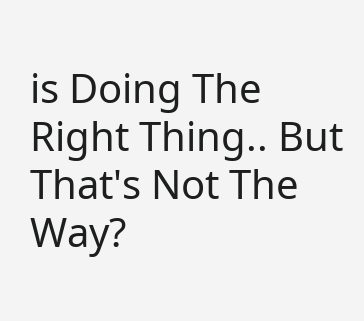is Doing The Right Thing.. But That's Not The Way?